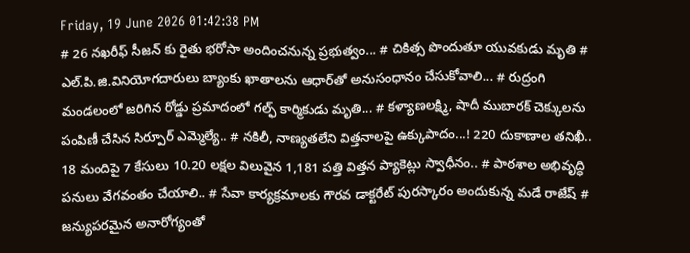Friday, 19 June 2026 01:42:38 PM
# 26 నఖరీఫ్ సీజన్ కు రైతు భరోసా అందించనున్న ప్రభుత్వం... # చికిత్స పొందుతూ యువకుడు మృతి # ఎల్.పి.జి.వినియోగదారులు బ్యాంకు ఖాతాలను ఆధార్‌తో అనుసంధానం చేసుకోవాలి... # రుద్రంగి మండలంలో జరిగిన రోడ్డు ప్రమాదంలో గల్ఫ్ కార్మికుడు మృతి... # కళ్యాణలక్ష్మి, షాదీ ముబారక్ చెక్కులను పంపిణీ చేసిన సిర్పూర్ ఎమ్మెల్యే.. # నకిలీ, నాణ్యతలేని విత్తనాలపై ఉక్కుపాదం...! 220 దుకాణాల తనిఖీ.. 18 మందిపై 7 కేసులు 10.20 లక్షల విలువైన 1,181 పత్తి విత్తన ప్యాకెట్లు స్వాధీనం.. # పాఠశాల అభివృద్ధి పనులు వేగవంతం చేయాలి.. # సేవా కార్యక్రమాలకు గౌరవ డాక్టరేట్ పురస్కారం అందుకున్న మడే రాజేష్ # జన్యుపరమైన అనారోగ్యంతో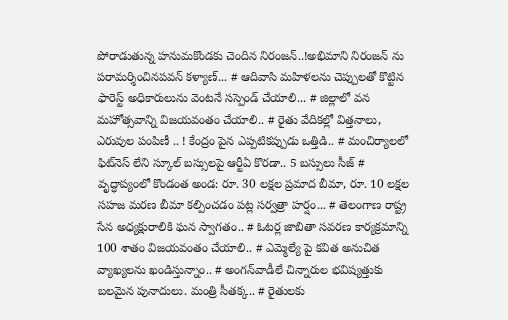పోరాడుతున్న హనుమకొండకు చెందిన నిరంజన్..!అభిమాని నిరంజన్ ను పరామర్శించినపవన్ కళ్యాణ్... # ఆదివాసి మహిళలను చెప్పులతో కొట్టిన ఫారెస్ట్ అధికారులును వెంటనే సస్పెండ్ చేయాలి... # జిల్లాలో వన మహోత్సవాన్ని విజయవంతం చేయాలి.. # రైతు వేదికల్లో విత్తనాలు, ఎరువుల పంపిణీ .. ! కేంద్రం పైన ఎప్పటికప్పుడు ఒత్తిడి.. # మంచిర్యాలలో ఫిట్‌నెస్ లేని స్కూల్ బస్సులపై ఆర్టీఏ కొరడా.. 5 బస్సులు సీజ్ # వృద్ధాప్యంలో కొండంత అండ: రూ. 30 లక్షల ప్రమాద బీమా, రూ. 10 లక్షల సహజ మరణ బీమా కల్పించడం పట్ల సర్వత్రా హర్షం... # తెలంగాణ రాష్ట్ర సేన అధ్యక్షురాలికి ఘన స్వాగతం.. # ఓటర్ల జాబితా సవరణ కార్యక్రమాన్ని 100 శాతం విజయవంతం చేయాలి.. # ఎమ్మెల్యే పై కవిత అనుచిత వ్యాఖ్యలను ఖండిస్తున్నాం.. # అంగన్‌వాడీలే చిన్నారుల భవిష్యత్తుకు బలమైన పునాదులు. మంత్రి సీతక్క.. # రైతులకు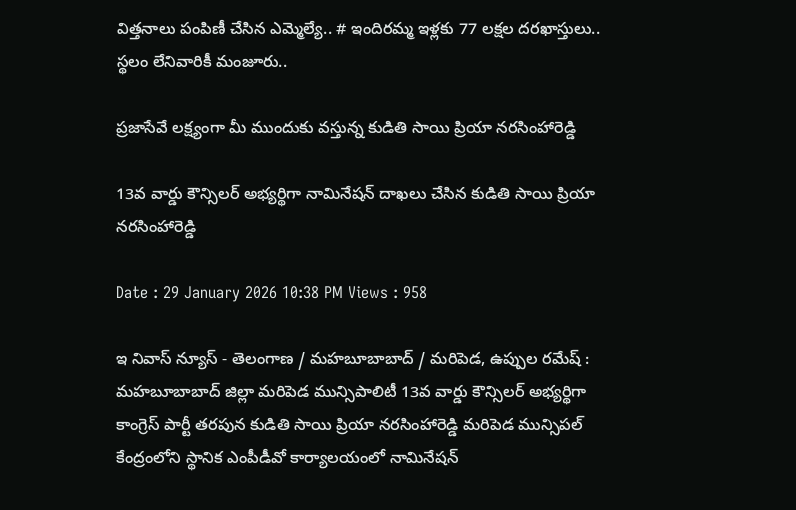విత్తనాలు పంపిణీ చేసిన ఎమ్మెల్యే.. # ఇందిరమ్మ ఇళ్లకు 77 లక్షల దరఖాస్తులు.. స్థలం లేనివారికీ మంజూరు..

ప్రజాసేవే లక్ష్యంగా మీ ముందుకు వస్తున్న కుడితి సాయి ప్రియా నరసింహారెడ్డి

13వ వార్డు కౌన్సిలర్ అభ్యర్థిగా నామినేషన్ దాఖలు చేసిన కుడితి సాయి ప్రియా నరసింహారెడ్డి

Date : 29 January 2026 10:38 PM Views : 958

ఇ నివాస్ న్యూస్ - తెలంగాణ / మహబూబాబాద్ / మరిపెడ, ఉప్పుల రమేష్ : మహబూబాబాద్ జిల్లా మరిపెడ మున్సిపాలిటీ 13వ వార్డు కౌన్సిలర్ అభ్యర్థిగా కాంగ్రెస్ పార్టీ తరపున కుడితి సాయి ప్రియా నరసింహారెడ్డి మరిపెడ మున్సిపల్ కేంద్రంలోని స్థానిక ఎంపీడీవో కార్యాలయంలో నామినేషన్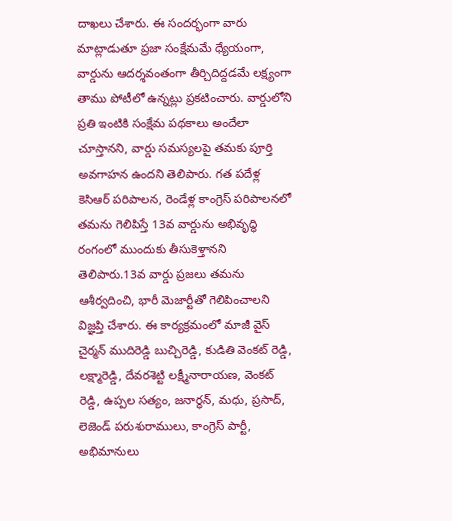దాఖలు చేశారు. ఈ సందర్భంగా వారు మాట్లాడుతూ ప్రజా సంక్షేమమే ధ్యేయంగా, వార్డును ఆదర్శవంతంగా తీర్చిదిద్దడమే లక్ష్యంగా తాము పోటీలో ఉన్నట్లు ప్రకటించారు. వార్డులోని ప్రతి ఇంటికి సంక్షేమ పథకాలు అందేలా చూస్తానని, వార్డు సమస్యలపై తమకు పూర్తి అవగాహన ఉందని తెలిపారు. గత పదేళ్ల కెసిఆర్ పరిపాలన, రెండేళ్ల కాంగ్రెస్ పరిపాలనలో తమను గెలిపిస్తే 13వ వార్డును అభివృద్ధి రంగంలో ముందుకు తీసుకెళ్తానని తెలిపారు.13వ వార్డు ప్రజలు తమను ఆశీర్వదించి, భారీ మెజార్టీతో గెలిపించాలని విజ్ఞప్తి చేశారు. ఈ కార్యక్రమంలో మాజీ వైస్ చైర్మన్ ముదిరెడ్డి బుచ్చిరెడ్డి, కుడితి వెంకట్ రెడ్డి, లక్ష్మారెడ్డి, దేవరశెట్టి లక్ష్మీనారాయణ, వెంకట్ రెడ్డి, ఉప్పల సత్యం, జనార్ధన్, మధు, ప్రసాద్, లెజెండ్ పరుశురాములు, కాంగ్రెస్ పార్టీ, అభిమానులు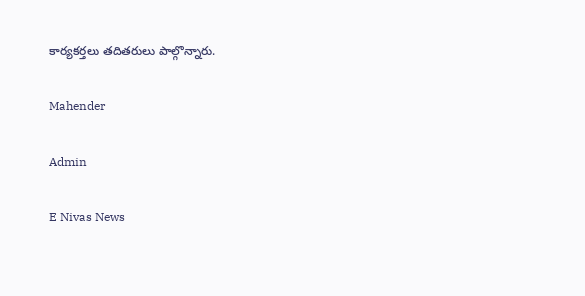కార్యకర్తలు తదితరులు పాల్గొన్నారు.

Mahender

Admin

E Nivas News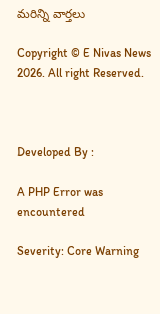మరిన్ని వార్తలు

Copyright © E Nivas News 2026. All right Reserved.



Developed By :

A PHP Error was encountered

Severity: Core Warning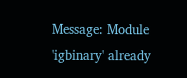Message: Module 'igbinary' already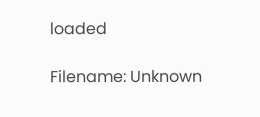loaded

Filename: Unknown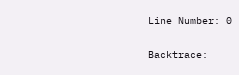Line Number: 0

Backtrace: